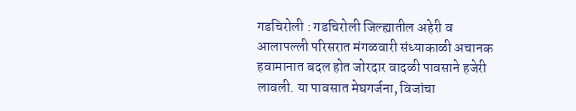गडचिरोली : गडचिरोली जिल्ह्यातील अहेरी व आलापल्ली परिसरात मंगळवारी संध्याकाळी अचानक हवामानात बदल होत जोरदार वादळी पावसाने हजेरी लावली. या पावसात मेघगर्जना, विजांचा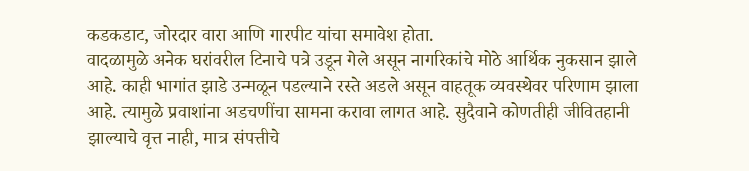कडकडाट, जोरदार वारा आणि गारपीट यांचा समावेश होता.
वादळामुळे अनेक घरांवरील टिनाचे पत्रे उडून गेले असून नागरिकांचे मोठे आर्थिक नुकसान झाले आहे. काही भागांत झाडे उन्मळून पडल्याने रस्ते अडले असून वाहतूक व्यवस्थेवर परिणाम झाला आहे. त्यामुळे प्रवाशांना अडचणींचा सामना करावा लागत आहे. सुदैवाने कोणतीही जीवितहानी झाल्याचे वृत्त नाही, मात्र संपत्तीचे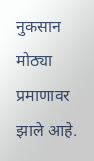नुकसान मोठ्या प्रमाणावर झाले आहे.